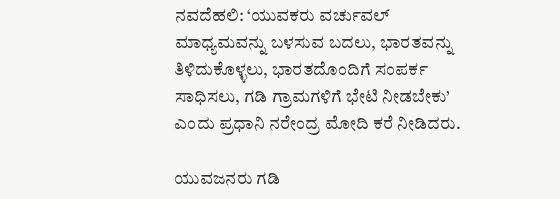ನವದೆಹಲಿ: ‘ಯುವಕರು ವರ್ಚುವಲ್ ಮಾಧ್ಯಮವನ್ನು ಬಳಸುವ ಬದಲು, ಭಾರತವನ್ನು ತಿಳಿದುಕೊಳ್ಳಲು, ಭಾರತದೊಂದಿಗೆ ಸಂಪರ್ಕ ಸಾಧಿಸಲು, ಗಡಿ ಗ್ರಾಮಗಳಿಗೆ ಭೇಟಿ ನೀಡಬೇಕು’ ಎಂದು ಪ್ರಧಾನಿ ನರೇಂದ್ರ ಮೋದಿ ಕರೆ ನೀಡಿದರು.

ಯುವಜನರು ಗಡಿ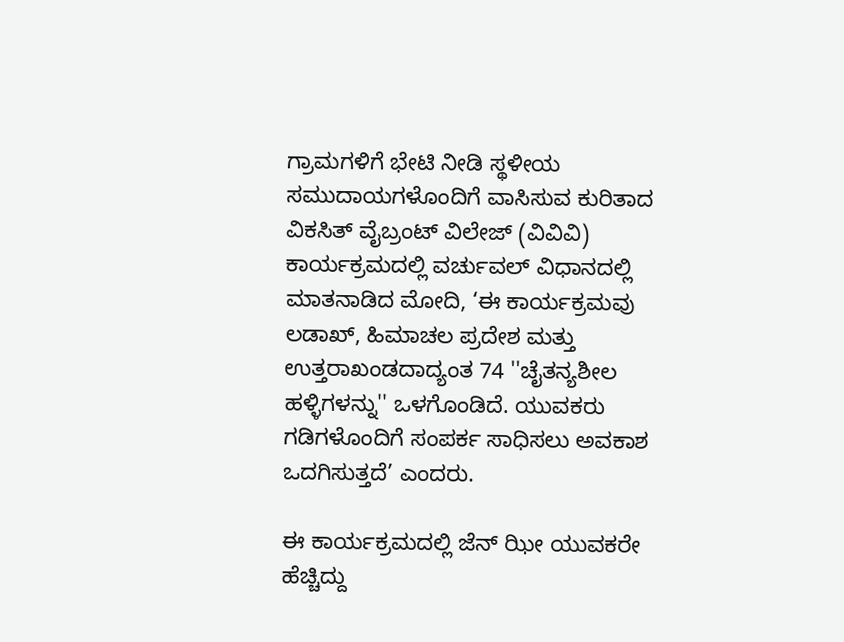ಗ್ರಾಮಗಳಿಗೆ ಭೇಟಿ ನೀಡಿ ಸ್ಥಳೀಯ ಸಮುದಾಯಗಳೊಂದಿಗೆ ವಾಸಿಸುವ ಕುರಿತಾದ ವಿಕಸಿತ್ ವೈಬ್ರಂಟ್ ವಿಲೇಜ್ (ವಿವಿವಿ) ಕಾರ್ಯಕ್ರಮದಲ್ಲಿ ವರ್ಚುವಲ್ ವಿಧಾನದಲ್ಲಿ ಮಾತನಾಡಿದ ಮೋದಿ, ‘ಈ ಕಾರ್ಯಕ್ರಮವು ಲಡಾಖ್, ಹಿಮಾಚಲ ಪ್ರದೇಶ ಮತ್ತು ಉತ್ತರಾಖಂಡದಾದ್ಯಂತ 74 ''ಚೈತನ್ಯಶೀಲ ಹಳ್ಳಿಗಳನ್ನು'' ಒಳಗೊಂಡಿದೆ. ಯುವಕರು ಗಡಿಗಳೊಂದಿಗೆ ಸಂಪರ್ಕ ಸಾಧಿಸಲು ಅವಕಾಶ ಒದಗಿಸುತ್ತದೆ’ ಎಂದರು.

ಈ ಕಾರ್ಯಕ್ರಮದಲ್ಲಿ ಜೆನ್‌ ಝೀ ಯುವಕರೇ ಹೆಚ್ಚಿದ್ದು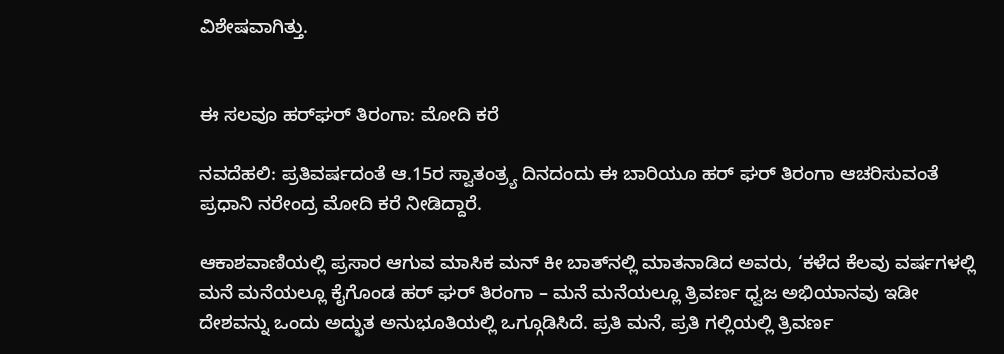ವಿಶೇಷವಾಗಿತ್ತು.


ಈ ಸಲವೂ ಹರ್‌ಘರ್‌ ತಿರಂಗಾ: ಮೋದಿ ಕರೆ

ನವದೆಹಲಿ: ಪ್ರತಿವರ್ಷದಂತೆ ಆ.15ರ ಸ್ವಾತಂತ್ರ್ಯ ದಿನದಂದು ಈ ಬಾರಿಯೂ ಹರ್‌ ಘರ್ ತಿರಂಗಾ ಆಚರಿಸುವಂತೆ ಪ್ರಧಾನಿ ನರೇಂದ್ರ ಮೋದಿ ಕರೆ ನೀಡಿದ್ದಾರೆ.

ಆಕಾಶವಾಣಿಯಲ್ಲಿ ಪ್ರಸಾರ ಆಗುವ ಮಾಸಿಕ ಮನ್‌ ಕೀ ಬಾತ್‌ನಲ್ಲಿ ಮಾತನಾಡಿದ ಅವರು, ‘ಕಳೆದ ಕೆಲವು ವರ್ಷಗಳಲ್ಲಿ ಮನೆ ಮನೆಯಲ್ಲೂ ಕೈಗೊಂಡ ಹರ್ ಘರ್ ತಿರಂಗಾ – ಮನೆ ಮನೆಯಲ್ಲೂ ತ್ರಿವರ್ಣ ಧ್ವಜ ಅಭಿಯಾನವು ಇಡೀ ದೇಶವನ್ನು ಒಂದು ಅದ್ಭುತ ಅನುಭೂತಿಯಲ್ಲಿ ಒಗ್ಗೂಡಿಸಿದೆ. ಪ್ರತಿ ಮನೆ, ಪ್ರತಿ ಗಲ್ಲಿಯಲ್ಲಿ ತ್ರಿವರ್ಣ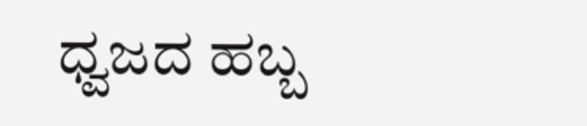ಧ್ವಜದ ಹಬ್ಬ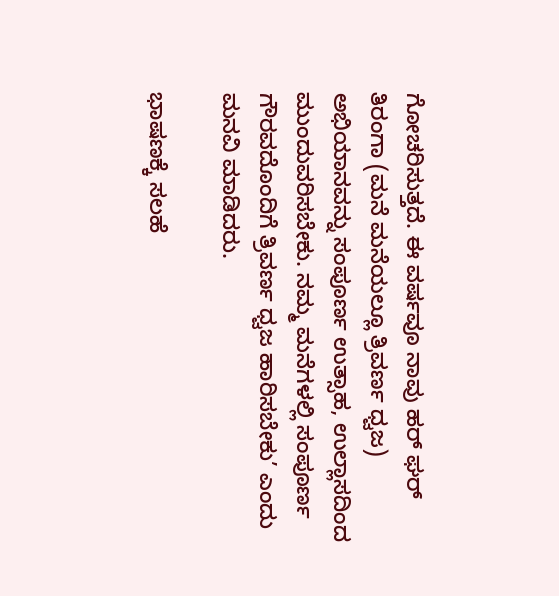ಗೋಚರಿಸುತ್ತದೆ. ಈ ವರ್ಷವೂ ನಾವು ಹರ್ ಘರ್ ತಿರಂಗಾ (ಮನೆ ಮನೆಯಲ್ಲೂ ತ್ರಿವರ್ಣ ಧ್ವಜ) ಅಭಿಯಾನವನ್ನು ಸಂಪೂರ್ಣ ಉತ್ಸಾಹ, ಉಲ್ಲಾಸದಿಂದ ಮುಂದುವರಿಸಬೇಕು. ನಮ್ಮ ಮನೆಗಳಲ್ಲಿ ಸಂಪೂರ್ಣ ಗೌರವದೊಂದಿಗೆ ತ್ರಿವರ್ಣ ಧ್ವಜ ಹಾರಿಸಬೇಕು’ ಎಂದು ಮನವಿ ಮಾಡಿದರು.

ಭಾಷಣಕ್ಕೆ ಸಲಹೆ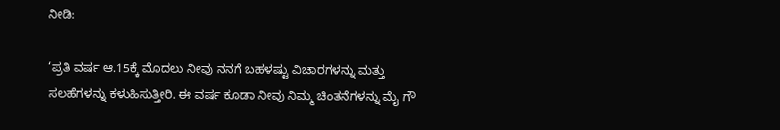ನೀಡಿ:

‘ಪ್ರತಿ ವರ್ಷ ಆ.15ಕ್ಕೆ ಮೊದಲು ನೀವು ನನಗೆ ಬಹಳಷ್ಟು ವಿಚಾರಗಳನ್ನು ಮತ್ತು ಸಲಹೆಗಳನ್ನು ಕಳುಹಿಸುತ್ತೀರಿ. ಈ ವರ್ಷ ಕೂಡಾ ನೀವು ನಿಮ್ಮ ಚಿಂತನೆಗಳನ್ನು ಮೈ ಗೌ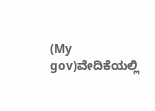(My gov)ವೇದಿಕೆಯಲ್ಲಿ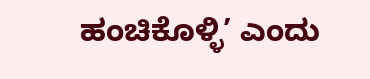ಹಂಚಿಕೊಳ್ಳಿ’ ಎಂದು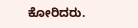ಕೋರಿದರು.